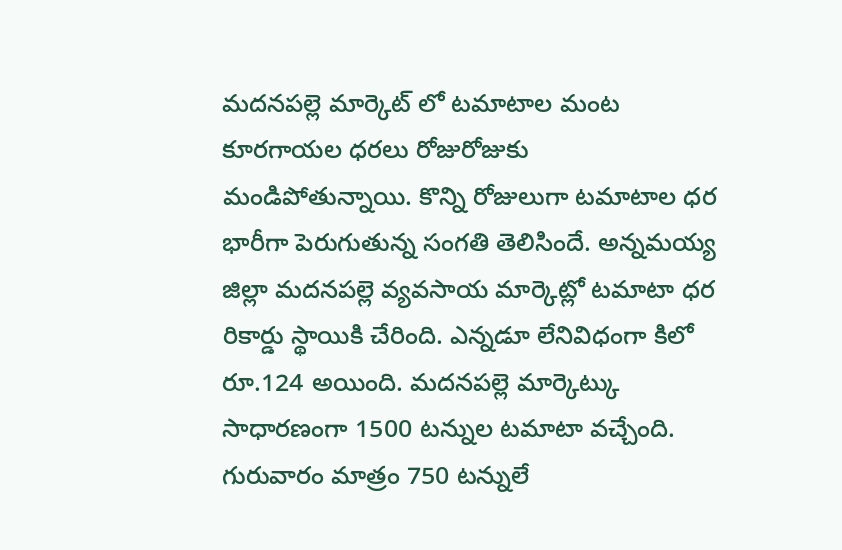మదనపల్లె మార్కెట్ లో టమాటాల మంట
కూరగాయల ధరలు రోజురోజుకు మండిపోతున్నాయి. కొన్ని రోజులుగా టమాటాల ధర భారీగా పెరుగుతున్న సంగతి తెలిసిందే. అన్నమయ్య జిల్లా మదనపల్లె వ్యవసాయ మార్కెట్లో టమాటా ధర రికార్డు స్థాయికి చేరింది. ఎన్నడూ లేనివిధంగా కిలో రూ.124 అయింది. మదనపల్లె మార్కెట్కు సాధారణంగా 1500 టన్నుల టమాటా వచ్చేంది. గురువారం మాత్రం 750 టన్నులే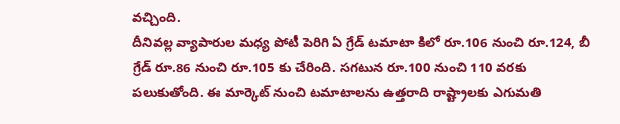వచ్చింది.
దీనివల్ల వ్యాపారుల మధ్య పోటీ పెరిగి ఏ గ్రేడ్ టమాటా కిలో రూ.106 నుంచి రూ.124, బీ గ్రేడ్ రూ.86 నుంచి రూ.105 కు చేరింది. సగటున రూ.100 నుంచి 110 వరకు పలుకుతోంది. ఈ మార్కెట్ నుంచి టమాటాలను ఉత్తరాది రాష్ట్రాలకు ఎగుమతి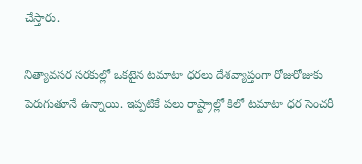చేస్తారు.

నిత్యావసర సరకుల్లో ఒకటైన టమాటా ధరలు దేశవ్యాప్తంగా రోజురోజుకు పెరుగుతూనే ఉన్నాయి. ఇప్పటికే పలు రాష్ట్రాల్లో కిలో టమాటా ధర సెంచరీ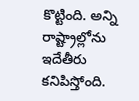కొట్టింది. అన్ని రాష్ట్రాల్లోను ఇదేతీరు కనిపిస్తోంది.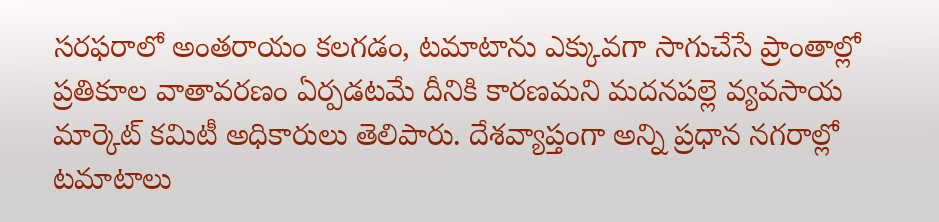సరఫరాలో అంతరాయం కలగడం, టమాటాను ఎక్కువగా సాగుచేసే ప్రాంతాల్లో ప్రతికూల వాతావరణం ఏర్పడటమే దీనికి కారణమని మదనపల్లె వ్యవసాయ మార్కెట్ కమిటీ అధికారులు తెలిపారు. దేశవ్యాప్తంగా అన్ని ప్రధాన నగరాల్లో టమాటాలు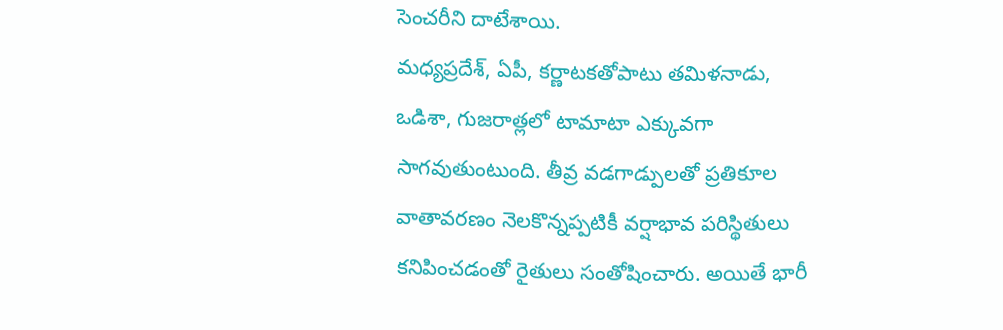సెంచరీని దాటేశాయి.
మధ్యప్రదేశ్, ఏపీ, కర్ణాటకతోపాటు తమిళనాడు, ఒడిశా, గుజరాత్లలో టామాటా ఎక్కువగా సాగవుతుంటుంది. తీవ్ర వడగాడ్పులతో ప్రతికూల వాతావరణం నెలకొన్నప్పటికీ వర్షాభావ పరిస్థితులు కనిపించడంతో రైతులు సంతోషించారు. అయితే భారీ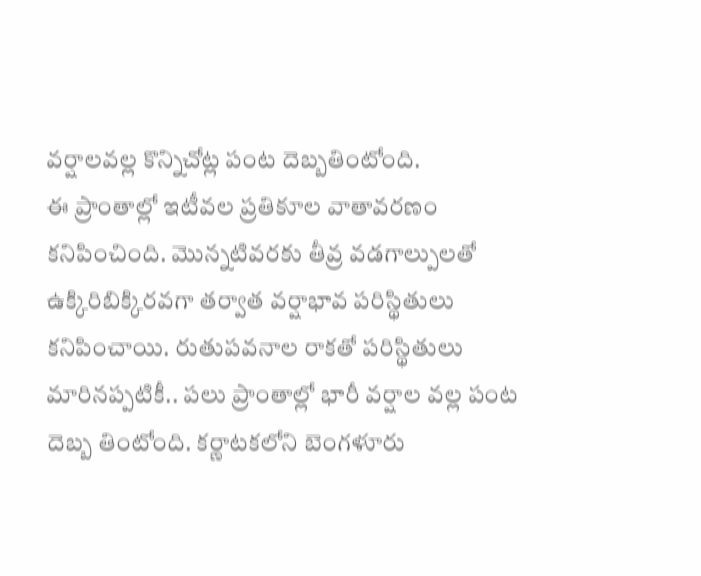వర్షాలవల్ల కొన్నిచోట్ల పంట దెబ్బతింటోంది.
ఈ ప్రాంతాల్లో ఇటీవల ప్రతికూల వాతావరణం కనిపించింది. మొన్నటివరకు తీవ్ర వడగాల్పులతో ఉక్కిరిబిక్కిరవగా తర్వాత వర్షాభావ పరిస్థితులు కనిపించాయి. రుతుపవనాల రాకతో పరిస్థితులు మారినప్పటికీ.. పలు ప్రాంతాల్లో భారీ వర్షాల వల్ల పంట దెబ్బ తింటోంది. కర్ణాటకలోని బెంగళూరు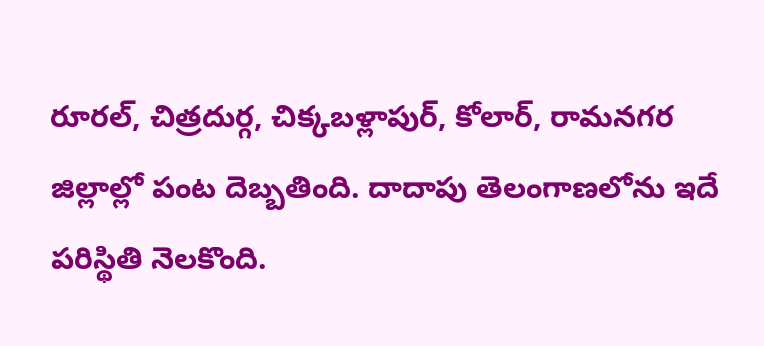రూరల్, చిత్రదుర్గ, చిక్కబళ్లాపుర్, కోలార్, రామనగర జిల్లాల్లో పంట దెబ్బతింది. దాదాపు తెలంగాణలోను ఇదే పరిస్థితి నెలకొంది.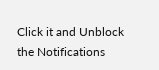Click it and Unblock the Notifications